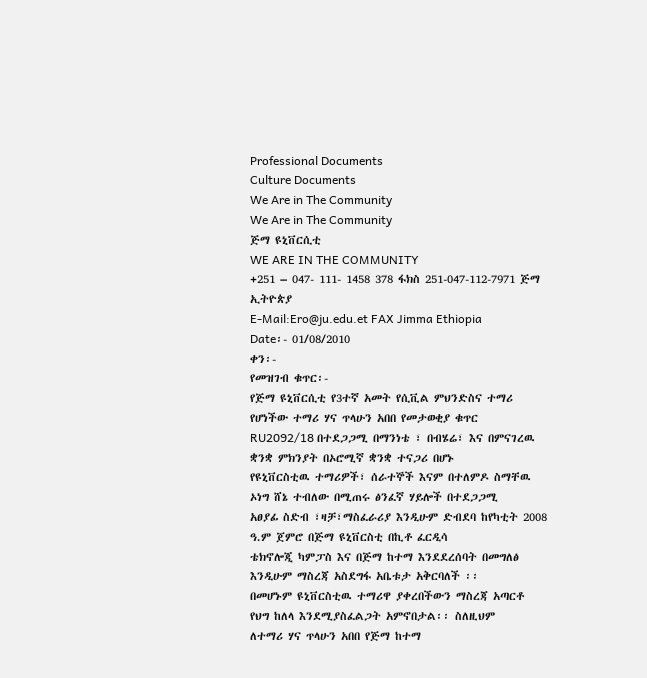Professional Documents
Culture Documents
We Are in The Community
We Are in The Community
ጅማ ዩኒቨርሲቲ
WE ARE IN THE COMMUNITY
+251 – 047- 111- 1458 378 ፋክስ 251-047-112-7971 ጅማ ኢትዮጵያ
E-Mail:Ero@ju.edu.et FAX Jimma Ethiopia
Date፡- 01/08/2010
ቀን፡-
የመዝገብ ቁጥር፡-
የጅማ ዩኒቨርሲቲ የ3ተኛ አመት የሲቪል ምህንድስና ተማሪ የሆነችው ተማሪ ሃና ጥላሁን አበበ የመታወቂያ ቁጥር
RU2092/18 በተደጋጋሚ በማንነቴ ፣ በብሄሬ፣ እና በምናገረዉ ቋንቋ ምክንያት በኦሮሚኛ ቋንቋ ተናጋሪ በሆኑ
የዩኒቨርስቲዉ ተማሪዎች፣ ሰራተኞች እናም በተለምዶ ስማቸዉ ኦነግ ሸኔ ተብለው በሚጠሩ ፅንፈኛ ሃይሎች በተደጋጋሚ
አፀያፊ ስድብ ፣ዛቻ፣ማስፈራሪያ እንዲሁም ድብደባ ከየካቲት 2008 ዓ.ም ጀምሮ በጅማ ዩኒቨርስቲ በኪቶ ፈርዲሳ
ቴክኖሎጂ ካምፓስ እና በጅማ ከተማ እንደደረሰባት በመግለፅ እንዲሁም ማስረጃ አስደግፋ አቤቱታ አቅርባለች ፡፡
በመሆኑም ዩኒቨርስቲዉ ተማሪዋ ያቀረበችውን ማስረጃ አጣርቶ የህግ ከለላ እንደሚያስፈልጋት አምኖበታል፡፡ ስለዚህም
ለተማሪ ሃና ጥላሁን አበበ የጅማ ከተማ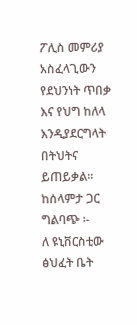ፖሊስ መምሪያ አስፈላጊውን የደህንነት ጥበቃ እና የህግ ከለላ እንዲያደርግላት
በትህትና ይጠይቃል፡፡
ከሰላምታ ጋር
ግልባጭ ፡-
ለ ዩኒቨርስቲው ፅህፈት ቤት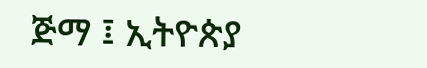ጅማ ፤ ኢትዮጵያ